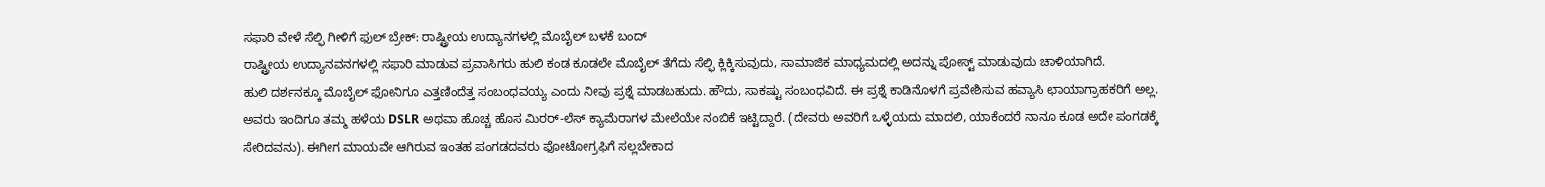ಸಫಾರಿ ವೇಳೆ ಸೆಲ್ಫಿ ಗೀಳಿಗೆ ಫುಲ್ ಬ್ರೇಕ್: ರಾಷ್ಟ್ರೀಯ ಉದ್ಯಾನಗಳಲ್ಲಿ ಮೊಬೈಲ್ ಬಳಕೆ ಬಂದ್
ರಾಷ್ಟ್ರೀಯ ಉದ್ಯಾನವನಗಳಲ್ಲಿ ಸಫಾರಿ ಮಾಡುವ ಪ್ರವಾಸಿಗರು ಹುಲಿ ಕಂಡ ಕೂಡಲೇ ಮೊಬೈಲ್ ತೆಗೆದು ಸೆಲ್ಫಿ ಕ್ಲಿಕ್ಕಿಸುವುದು, ಸಾಮಾಜಿಕ ಮಾಧ್ಯಮದಲ್ಲಿ ಅದನ್ನು ಪೋಸ್ಟ್ ಮಾಡುವುದು ಚಾಳಿಯಾಗಿದೆ.
ಹುಲಿ ದರ್ಶನಕ್ಕೂ ಮೊಬೈಲ್ ಫೋನಿಗೂ ಎತ್ತಣಿಂದೆತ್ತ ಸಂಬಂಧವಯ್ಯ ಎಂದು ನೀವು ಪ್ರಶ್ನೆ ಮಾಡಬಹುದು. ಹೌದು, ಸಾಕಷ್ಟು ಸಂಬಂಧವಿದೆ. ಈ ಪ್ರಶ್ನೆ ಕಾಡಿನೊಳಗೆ ಪ್ರವೇಶಿಸುವ ಹವ್ಯಾಸಿ ಛಾಯಾಗ್ರಾಹಕರಿಗೆ ಅಲ್ಲ. ಅವರು ಇಂದಿಗೂ ತಮ್ಮ ಹಳೆಯ DSLR ಅಥವಾ ಹೊಚ್ಚ ಹೊಸ ಮಿರರ್-ಲೆಸ್ ಕ್ಯಾಮೆರಾಗಳ ಮೇಲೆಯೇ ನಂಬಿಕೆ ಇಟ್ಟಿದ್ದಾರೆ. (ದೇವರು ಅವರಿಗೆ ಒಳ್ಳೆಯದು ಮಾದಲಿ, ಯಾಕೆಂದರೆ ನಾನೂ ಕೂಡ ಅದೇ ಪಂಗಡಕ್ಕೆ ಸೇರಿದವನು). ಈಗೀಗ ಮಾಯವೇ ಆಗಿರುವ ಇಂತಹ ಪಂಗಡದವರು ಫೋಟೋಗ್ರಫಿಗೆ ಸಲ್ಲಬೇಕಾದ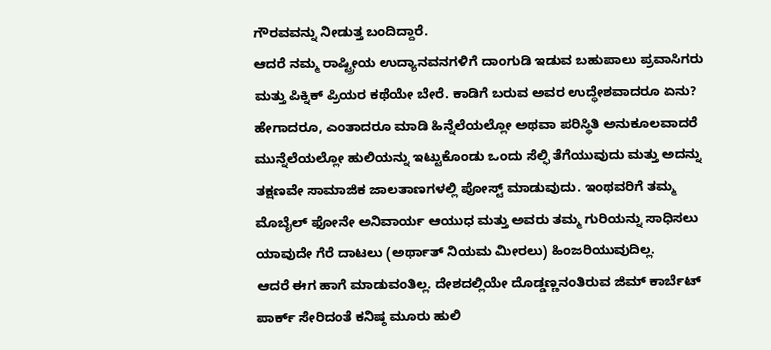ಗೌರವವನ್ನು ನೀಡುತ್ತ ಬಂದಿದ್ದಾರೆ.
ಆದರೆ ನಮ್ಮ ರಾಷ್ಟ್ರೀಯ ಉದ್ಯಾನವನಗಳಿಗೆ ದಾಂಗುಡಿ ಇಡುವ ಬಹುಪಾಲು ಪ್ರವಾಸಿಗರು ಮತ್ತು ಪಿಕ್ನಿಕ್ ಪ್ರಿಯರ ಕಥೆಯೇ ಬೇರೆ. ಕಾಡಿಗೆ ಬರುವ ಅವರ ಉದ್ಧೇಶವಾದರೂ ಏನು? ಹೇಗಾದರೂ, ಎಂತಾದರೂ ಮಾಡಿ ಹಿನ್ನೆಲೆಯಲ್ಲೋ ಅಥವಾ ಪರಿಸ್ಥಿತಿ ಅನುಕೂಲವಾದರೆ ಮುನ್ನೆಲೆಯಲ್ಲೋ ಹುಲಿಯನ್ನು ಇಟ್ಟುಕೊಂಡು ಒಂದು ಸೆಲ್ಫಿ ತೆಗೆಯುವುದು ಮತ್ತು ಅದನ್ನು ತಕ್ಷಣವೇ ಸಾಮಾಜಿಕ ಜಾಲತಾಣಗಳಲ್ಲಿ ಪೋಸ್ಟ್ ಮಾಡುವುದು. ಇಂಥವರಿಗೆ ತಮ್ಮ ಮೊಬೈಲ್ ಫೋನೇ ಅನಿವಾರ್ಯ ಆಯುಧ ಮತ್ತು ಅವರು ತಮ್ಮ ಗುರಿಯನ್ನು ಸಾಧಿಸಲು ಯಾವುದೇ ಗೆರೆ ದಾಟಲು (ಅರ್ಥಾತ್ ನಿಯಮ ಮೀರಲು) ಹಿಂಜರಿಯುವುದಿಲ್ಲ.
ಆದರೆ ಈಗ ಹಾಗೆ ಮಾಡುವಂತಿಲ್ಲ. ದೇಶದಲ್ಲಿಯೇ ದೊಡ್ಡಣ್ಣನಂತಿರುವ ಜಿಮ್ ಕಾರ್ಬೆಟ್ ಪಾರ್ಕ್ ಸೇರಿದಂತೆ ಕನಿಷ್ಠ ಮೂರು ಹುಲಿ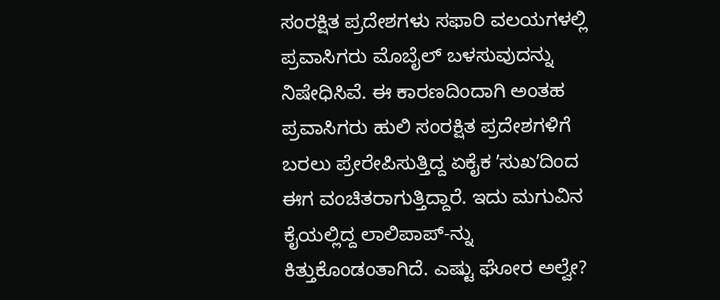ಸಂರಕ್ಷಿತ ಪ್ರದೇಶಗಳು ಸಫಾರಿ ವಲಯಗಳಲ್ಲಿ ಪ್ರವಾಸಿಗರು ಮೊಬೈಲ್ ಬಳಸುವುದನ್ನು ನಿಷೇಧಿಸಿವೆ. ಈ ಕಾರಣದಿಂದಾಗಿ ಅಂತಹ ಪ್ರವಾಸಿಗರು ಹುಲಿ ಸಂರಕ್ಷಿತ ಪ್ರದೇಶಗಳಿಗೆ ಬರಲು ಪ್ರೇರೇಪಿಸುತ್ತಿದ್ದ ಏಕೈಕ ʼಸುಖʼದಿಂದ ಈಗ ವಂಚಿತರಾಗುತ್ತಿದ್ದಾರೆ. ಇದು ಮಗುವಿನ ಕೈಯಲ್ಲಿದ್ದ ಲಾಲಿಪಾಪ್-ನ್ನು ಕಿತ್ತುಕೊಂಡಂತಾಗಿದೆ. ಎಷ್ಟು ಘೋರ ಅಲ್ವೇ?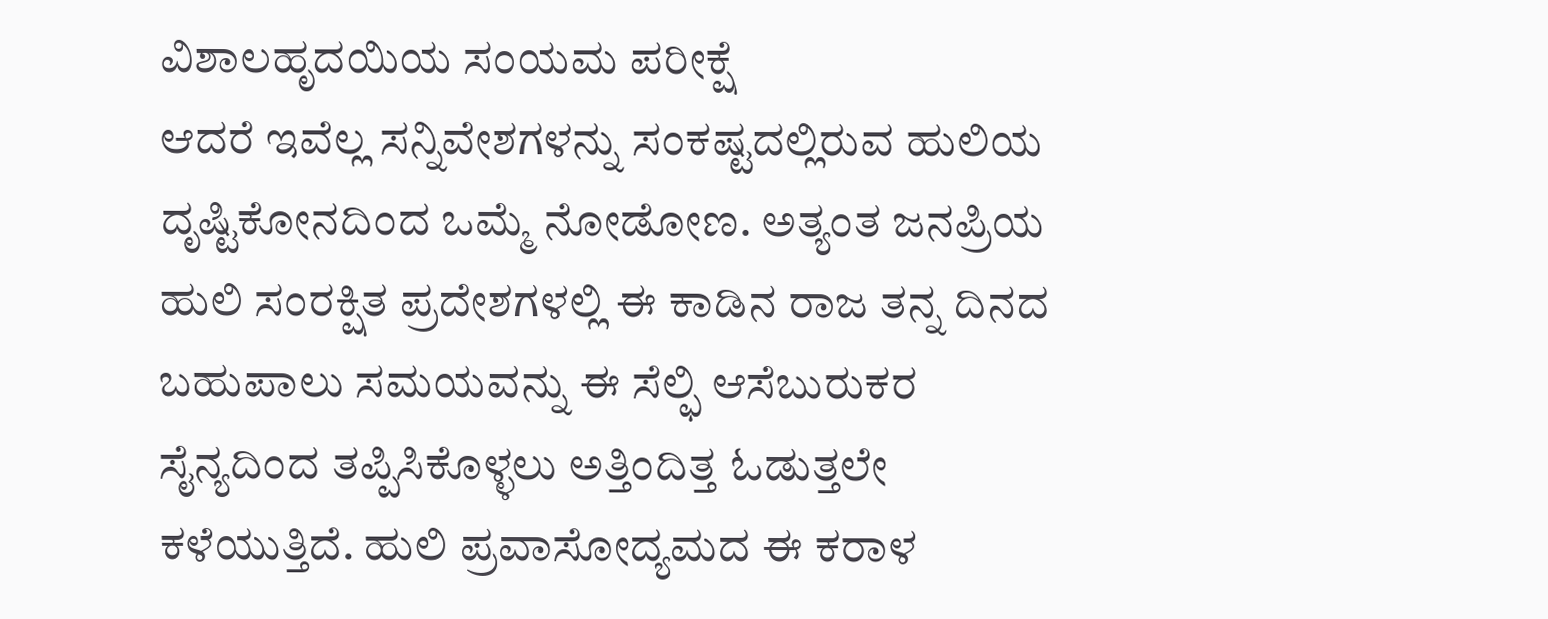ವಿಶಾಲಹೃದಯಿಯ ಸಂಯಮ ಪರೀಕ್ಷೆ
ಆದರೆ ಇವೆಲ್ಲ ಸನ್ನಿವೇಶಗಳನ್ನು ಸಂಕಷ್ಟದಲ್ಲಿರುವ ಹುಲಿಯ ದೃಷ್ಟಿಕೋನದಿಂದ ಒಮ್ಮೆ ನೋಡೋಣ. ಅತ್ಯಂತ ಜನಪ್ರಿಯ ಹುಲಿ ಸಂರಕ್ಷಿತ ಪ್ರದೇಶಗಳಲ್ಲಿ ಈ ಕಾಡಿನ ರಾಜ ತನ್ನ ದಿನದ ಬಹುಪಾಲು ಸಮಯವನ್ನು ಈ ಸೆಲ್ಫಿ ಆಸೆಬುರುಕರ ಸೈನ್ಯದಿಂದ ತಪ್ಪಿಸಿಕೊಳ್ಳಲು ಅತ್ತಿಂದಿತ್ತ ಓಡುತ್ತಲೇ ಕಳೆಯುತ್ತಿದೆ. ಹುಲಿ ಪ್ರವಾಸೋದ್ಯಮದ ಈ ಕರಾಳ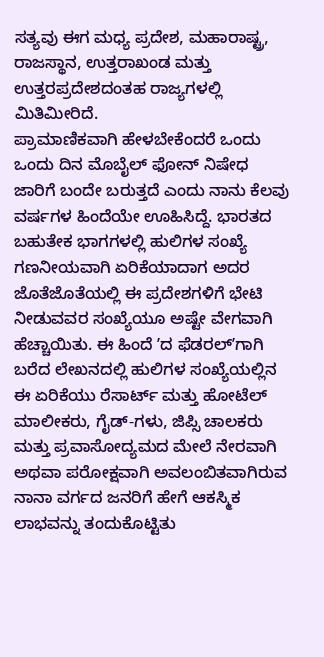ಸತ್ಯವು ಈಗ ಮಧ್ಯ ಪ್ರದೇಶ, ಮಹಾರಾಷ್ಟ್ರ, ರಾಜಸ್ಥಾನ, ಉತ್ತರಾಖಂಡ ಮತ್ತು ಉತ್ತರಪ್ರದೇಶದಂತಹ ರಾಜ್ಯಗಳಲ್ಲಿ ಮಿತಿಮೀರಿದೆ.
ಪ್ರಾಮಾಣಿಕವಾಗಿ ಹೇಳಬೇಕೆಂದರೆ ಒಂದು ಒಂದು ದಿನ ಮೊಬೈಲ್ ಫೋನ್ ನಿಷೇಧ ಜಾರಿಗೆ ಬಂದೇ ಬರುತ್ತದೆ ಎಂದು ನಾನು ಕೆಲವು ವರ್ಷಗಳ ಹಿಂದೆಯೇ ಊಹಿಸಿದ್ದೆ. ಭಾರತದ ಬಹುತೇಕ ಭಾಗಗಳಲ್ಲಿ ಹುಲಿಗಳ ಸಂಖ್ಯೆ ಗಣನೀಯವಾಗಿ ಏರಿಕೆಯಾದಾಗ ಅದರ ಜೊತೆಜೊತೆಯಲ್ಲಿ ಈ ಪ್ರದೇಶಗಳಿಗೆ ಭೇಟಿ ನೀಡುವವರ ಸಂಖ್ಯೆಯೂ ಅಷ್ಟೇ ವೇಗವಾಗಿ ಹೆಚ್ಚಾಯಿತು. ಈ ಹಿಂದೆ ʼದ ಫೆಡರಲ್ʼಗಾಗಿ ಬರೆದ ಲೇಖನದಲ್ಲಿ ಹುಲಿಗಳ ಸಂಖ್ಯೆಯಲ್ಲಿನ ಈ ಏರಿಕೆಯು ರೆಸಾರ್ಟ್ ಮತ್ತು ಹೋಟೆಲ್ ಮಾಲೀಕರು, ಗೈಡ್-ಗಳು, ಜಿಪ್ಸಿ ಚಾಲಕರು ಮತ್ತು ಪ್ರವಾಸೋದ್ಯಮದ ಮೇಲೆ ನೇರವಾಗಿ ಅಥವಾ ಪರೋಕ್ಷವಾಗಿ ಅವಲಂಬಿತವಾಗಿರುವ ನಾನಾ ವರ್ಗದ ಜನರಿಗೆ ಹೇಗೆ ಆಕಸ್ಮಿಕ ಲಾಭವನ್ನು ತಂದುಕೊಟ್ಟಿತು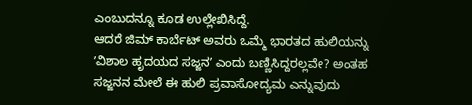ಎಂಬುದನ್ನೂ ಕೂಡ ಉಲ್ಲೇಖಿಸಿದ್ದೆ.
ಆದರೆ ಜಿಮ್ ಕಾರ್ಬೆಟ್ ಅವರು ಒಮ್ಮೆ ಭಾರತದ ಹುಲಿಯನ್ನು ʼವಿಶಾಲ ಹೃದಯದ ಸಜ್ಜನʼ ಎಂದು ಬಣ್ಣಿಸಿದ್ದರಲ್ಲವೇ? ಅಂತಹ ಸಜ್ಜನನ ಮೇಲೆ ಈ ಹುಲಿ ಪ್ರವಾಸೋದ್ಯಮ ಎನ್ನುವುದು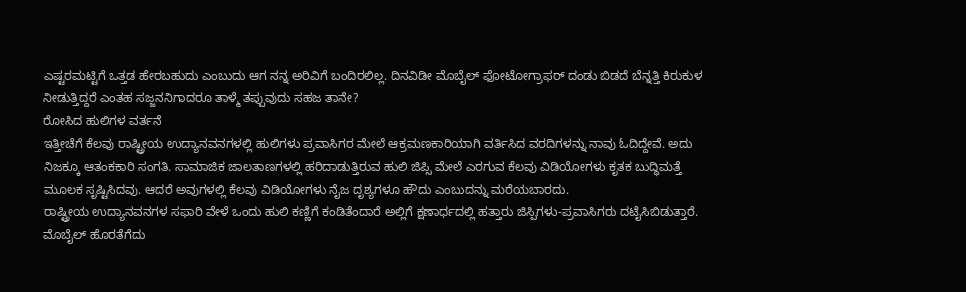ಎಷ್ಟರಮಟ್ಟಿಗೆ ಒತ್ತಡ ಹೇರಬಹುದು ಎಂಬುದು ಆಗ ನನ್ನ ಅರಿವಿಗೆ ಬಂದಿರಲಿಲ್ಲ. ದಿನವಿಡೀ ಮೊಬೈಲ್ ಫೋಟೋಗ್ರಾಫರ್ ದಂಡು ಬಿಡದೆ ಬೆನ್ನತ್ತಿ ಕಿರುಕುಳ ನೀಡುತ್ತಿದ್ದರೆ ಎಂತಹ ಸಜ್ಜನನಿಗಾದರೂ ತಾಳ್ಮೆ ತಪ್ಪುವುದು ಸಹಜ ತಾನೇ?
ರೋಸಿದ ಹುಲಿಗಳ ವರ್ತನೆ
ಇತ್ತೀಚೆಗೆ ಕೆಲವು ರಾಷ್ಟ್ರೀಯ ಉದ್ಯಾನವನಗಳಲ್ಲಿ ಹುಲಿಗಳು ಪ್ರವಾಸಿಗರ ಮೇಲೆ ಆಕ್ರಮಣಕಾರಿಯಾಗಿ ವರ್ತಿಸಿದ ವರದಿಗಳನ್ನು ನಾವು ಓದಿದ್ದೇವೆ. ಅದು ನಿಜಕ್ಕೂ ಆತಂಕಕಾರಿ ಸಂಗತಿ. ಸಾಮಾಜಿಕ ಜಾಲತಾಣಗಳಲ್ಲಿ ಹರಿದಾಡುತ್ತಿರುವ ಹುಲಿ ಜಿಪ್ಸಿ ಮೇಲೆ ಎರಗುವ ಕೆಲವು ವಿಡಿಯೋಗಳು ಕೃತಕ ಬುದ್ಧಿಮತ್ತೆ ಮೂಲಕ ಸೃಷ್ಟಿಸಿದವು. ಆದರೆ ಅವುಗಳಲ್ಲಿ ಕೆಲವು ವಿಡಿಯೋಗಳು ನೈಜ ದೃಶ್ಯಗಳೂ ಹೌದು ಎಂಬುದನ್ನು ಮರೆಯಬಾರದು.
ರಾಷ್ಟ್ರೀಯ ಉದ್ಯಾನವನಗಳ ಸಫಾರಿ ವೇಳೆ ಒಂದು ಹುಲಿ ಕಣ್ಣಿಗೆ ಕಂಡಿತೆಂದಾರೆ ಅಲ್ಲಿಗೆ ಕ್ಷಣಾರ್ಧದಲ್ಲಿ ಹತ್ತಾರು ಜಿಸ್ಪಿಗಳು-ಪ್ರವಾಸಿಗರು ದಟೈಸಿಬಿಡುತ್ತಾರೆ. ಮೊಬೈಲ್ ಹೊರತೆಗೆದು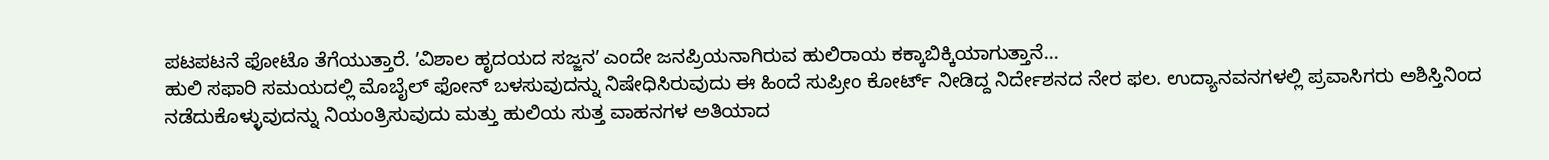ಪಟಪಟನೆ ಫೋಟೊ ತೆಗೆಯುತ್ತಾರೆ. ʼವಿಶಾಲ ಹೃದಯದ ಸಜ್ಜನʼ ಎಂದೇ ಜನಪ್ರಿಯನಾಗಿರುವ ಹುಲಿರಾಯ ಕಕ್ಕಾಬಿಕ್ಕಿಯಾಗುತ್ತಾನೆ…
ಹುಲಿ ಸಫಾರಿ ಸಮಯದಲ್ಲಿ ಮೊಬೈಲ್ ಫೋನ್ ಬಳಸುವುದನ್ನು ನಿಷೇಧಿಸಿರುವುದು ಈ ಹಿಂದೆ ಸುಪ್ರೀಂ ಕೋರ್ಟ್ ನೀಡಿದ್ದ ನಿರ್ದೇಶನದ ನೇರ ಫಲ. ಉದ್ಯಾನವನಗಳಲ್ಲಿ ಪ್ರವಾಸಿಗರು ಅಶಿಸ್ತಿನಿಂದ ನಡೆದುಕೊಳ್ಳುವುದನ್ನು ನಿಯಂತ್ರಿಸುವುದು ಮತ್ತು ಹುಲಿಯ ಸುತ್ತ ವಾಹನಗಳ ಅತಿಯಾದ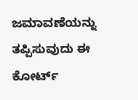ಜಮಾವಣೆಯನ್ನು ತಪ್ಪಿಸುವುದು ಈ ಕೋರ್ಟ್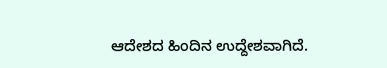ಆದೇಶದ ಹಿಂದಿನ ಉದ್ದೇಶವಾಗಿದೆ.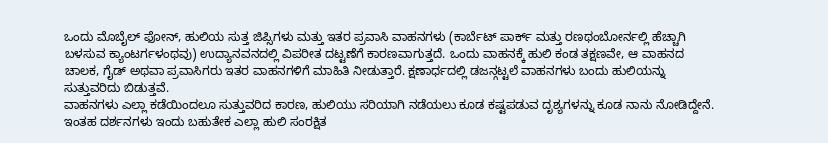ಒಂದು ಮೊಬೈಲ್ ಫೋನ್, ಹುಲಿಯ ಸುತ್ತ ಜಿಪ್ಸಿಗಳು ಮತ್ತು ಇತರ ಪ್ರವಾಸಿ ವಾಹನಗಳು (ಕಾರ್ಬೆಟ್ ಪಾರ್ಕ್ ಮತ್ತು ರಣಥಂಬೋರ್ನಲ್ಲಿ ಹೆಚ್ಚಾಗಿ ಬಳಸುವ ಕ್ಯಾಂಟರ್ಗಳಂಥವು) ಉದ್ಯಾನವನದಲ್ಲಿ ವಿಪರೀತ ದಟ್ಟಣೆಗೆ ಕಾರಣವಾಗುತ್ತದೆ. ಒಂದು ವಾಹನಕ್ಕೆ ಹುಲಿ ಕಂಡ ತಕ್ಷಣವೇ, ಆ ವಾಹನದ ಚಾಲಕ, ಗೈಡ್ ಅಥವಾ ಪ್ರವಾಸಿಗರು ಇತರ ವಾಹನಗಳಿಗೆ ಮಾಹಿತಿ ನೀಡುತ್ತಾರೆ. ಕ್ಷಣಾರ್ಧದಲ್ಲಿ ಡಜನ್ಗಟ್ಟಲೆ ವಾಹನಗಳು ಬಂದು ಹುಲಿಯನ್ನು ಸುತ್ತುವರಿದು ಬಿಡುತ್ತವೆ.
ವಾಹನಗಳು ಎಲ್ಲಾ ಕಡೆಯಿಂದಲೂ ಸುತ್ತುವರಿದ ಕಾರಣ, ಹುಲಿಯು ಸರಿಯಾಗಿ ನಡೆಯಲು ಕೂಡ ಕಷ್ಟಪಡುವ ದೃಶ್ಯಗಳನ್ನು ಕೂಡ ನಾನು ನೋಡಿದ್ದೇನೆ. ಇಂತಹ ದರ್ಶನಗಳು ಇಂದು ಬಹುತೇಕ ಎಲ್ಲಾ ಹುಲಿ ಸಂರಕ್ಷಿತ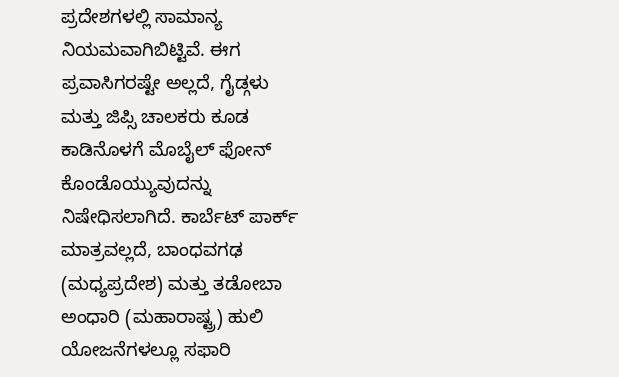ಪ್ರದೇಶಗಳಲ್ಲಿ ಸಾಮಾನ್ಯ ನಿಯಮವಾಗಿಬಿಟ್ಟಿವೆ. ಈಗ ಪ್ರವಾಸಿಗರಷ್ಟೇ ಅಲ್ಲದೆ, ಗೈಡ್ಗಳು ಮತ್ತು ಜಿಪ್ಸಿ ಚಾಲಕರು ಕೂಡ ಕಾಡಿನೊಳಗೆ ಮೊಬೈಲ್ ಫೋನ್ ಕೊಂಡೊಯ್ಯುವುದನ್ನು ನಿಷೇಧಿಸಲಾಗಿದೆ. ಕಾರ್ಬೆಟ್ ಪಾರ್ಕ್ ಮಾತ್ರವಲ್ಲದೆ, ಬಾಂಧವಗಢ (ಮಧ್ಯಪ್ರದೇಶ) ಮತ್ತು ತಡೋಬಾ ಅಂಧಾರಿ (ಮಹಾರಾಷ್ಟ್ರ) ಹುಲಿ ಯೋಜನೆಗಳಲ್ಲೂ ಸಫಾರಿ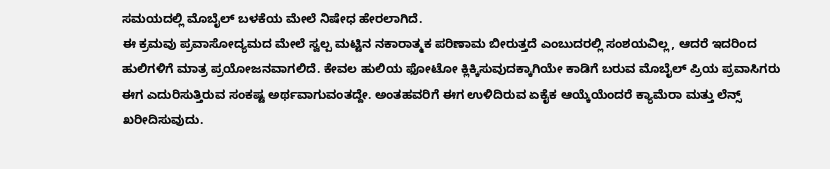ಸಮಯದಲ್ಲಿ ಮೊಬೈಲ್ ಬಳಕೆಯ ಮೇಲೆ ನಿಷೇಧ ಹೇರಲಾಗಿದೆ.
ಈ ಕ್ರಮವು ಪ್ರವಾಸೋದ್ಯಮದ ಮೇಲೆ ಸ್ವಲ್ಪ ಮಟ್ಟಿನ ನಕಾರಾತ್ಮಕ ಪರಿಣಾಮ ಬೀರುತ್ತದೆ ಎಂಬುದರಲ್ಲಿ ಸಂಶಯವಿಲ್ಲ, ಆದರೆ ಇದರಿಂದ ಹುಲಿಗಳಿಗೆ ಮಾತ್ರ ಪ್ರಯೋಜನವಾಗಲಿದೆ. ಕೇವಲ ಹುಲಿಯ ಫೋಟೋ ಕ್ಲಿಕ್ಕಿಸುವುದಕ್ಕಾಗಿಯೇ ಕಾಡಿಗೆ ಬರುವ ಮೊಬೈಲ್ ಪ್ರಿಯ ಪ್ರವಾಸಿಗರು ಈಗ ಎದುರಿಸುತ್ತಿರುವ ಸಂಕಷ್ಟ ಅರ್ಥವಾಗುವಂತದ್ದೇ. ಅಂತಹವರಿಗೆ ಈಗ ಉಳಿದಿರುವ ಏಕೈಕ ಆಯ್ಕೆಯೆಂದರೆ ಕ್ಯಾಮೆರಾ ಮತ್ತು ಲೆನ್ಸ್ ಖರೀದಿಸುವುದು.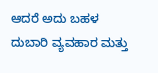ಆದರೆ ಅದು ಬಹಳ ದುಬಾರಿ ವ್ಯವಹಾರ ಮತ್ತು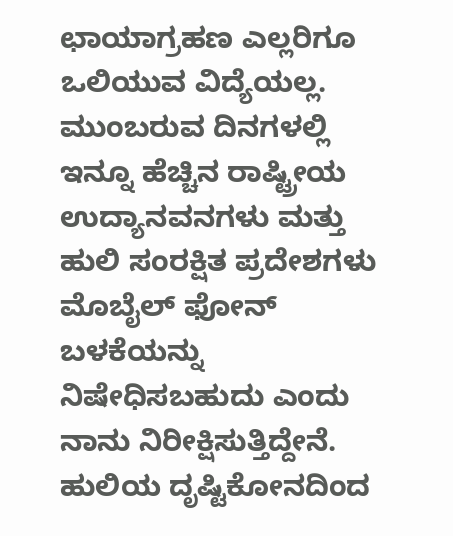ಛಾಯಾಗ್ರಹಣ ಎಲ್ಲರಿಗೂ ಒಲಿಯುವ ವಿದ್ಯೆಯಲ್ಲ. ಮುಂಬರುವ ದಿನಗಳಲ್ಲಿ ಇನ್ನೂ ಹೆಚ್ಚಿನ ರಾಷ್ಟ್ರೀಯ ಉದ್ಯಾನವನಗಳು ಮತ್ತು ಹುಲಿ ಸಂರಕ್ಷಿತ ಪ್ರದೇಶಗಳು ಮೊಬೈಲ್ ಫೋನ್ ಬಳಕೆಯನ್ನು ನಿಷೇಧಿಸಬಹುದು ಎಂದು ನಾನು ನಿರೀಕ್ಷಿಸುತ್ತಿದ್ದೇನೆ. ಹುಲಿಯ ದೃಷ್ಟಿಕೋನದಿಂದ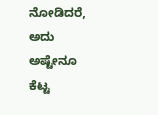ನೋಡಿದರೆ, ಅದು ಅಷ್ಟೇನೂ ಕೆಟ್ಟ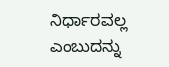ನಿರ್ಧಾರವಲ್ಲ ಎಂಬುದನ್ನು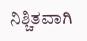ನಿಶ್ಚಿತವಾಗಿ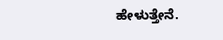ಹೇಳುತ್ತೇನೆ.